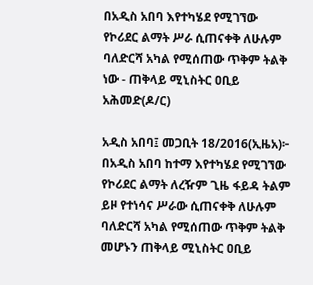በአዲስ አበባ እየተካሄደ የሚገኘው የኮሪደር ልማት ሥራ ሲጠናቀቅ ለሁሉም ባለድርሻ አካል የሚሰጠው ጥቅም ትልቅ ነው - ጠቅላይ ሚኒስትር ዐቢይ አሕመድ(ዶ/ር)

አዲስ አበባ፤ መጋቢት 18/2016(ኢዜአ)፦ በአዲስ አበባ ከተማ እየተካሄደ የሚገኘው የኮሪደር ልማት ለረዥም ጊዜ ፋይዳ ትልም ይዞ የተነሳና ሥራው ሲጠናቀቅ ለሁሉም ባለድርሻ አካል የሚሰጠው ጥቅም ትልቅ መሆኑን ጠቅላይ ሚኒስትር ዐቢይ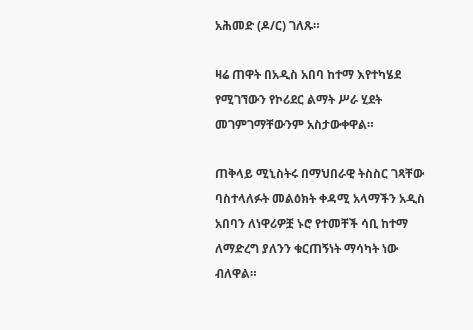አሕመድ (ዶ/ር) ገለጹ።

ዛሬ ጠዋት በአዲስ አበባ ከተማ እየተካሄደ የሚገኘውን የኮሪደር ልማት ሥራ ሂደት መገምገማቸውንም አስታውቀዋል።

ጠቅላይ ሚኒስትሩ በማህበራዊ ትስስር ገጻቸው ባስተላለፉት መልዕክት ቀዳሚ አላማችን አዲስ አበባን ለነዋሪዎቿ ኑሮ የተመቸች ሳቢ ከተማ ለማድረግ ያለንን ቁርጠኝነት ማሳካት ነው ብለዋል።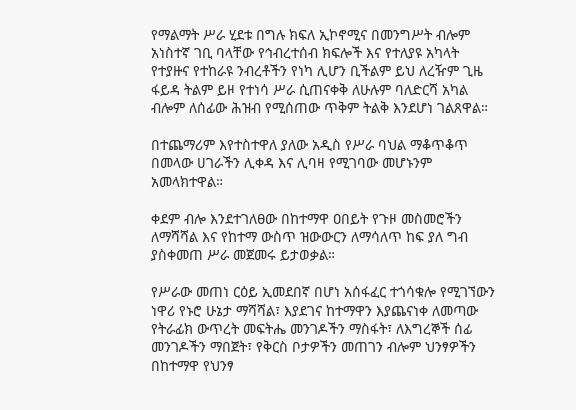የማልማት ሥራ ሂደቱ በግሉ ክፍለ ኢኮኖሚና በመንግሥት ብሎም አነስተኛ ገቢ ባላቸው የኅብረተሰብ ክፍሎች እና የተለያዩ አካላት የተያዙና የተከራዩ ንብረቶችን የነካ ሊሆን ቢችልም ይህ ለረዥም ጊዜ ፋይዳ ትልም ይዞ የተነሳ ሥራ ሲጠናቀቅ ለሁሉም ባለድርሻ አካል ብሎም ለሰፊው ሕዝብ የሚሰጠው ጥቅም ትልቅ እንደሆነ ገልጸዋል።

በተጨማሪም እየተስተዋለ ያለው አዲስ የሥራ ባህል ማቆጥቆጥ በመላው ሀገራችን ሊቀዳ እና ሊባዛ የሚገባው መሆኑንም አመላክተዋል።

ቀደም ብሎ እንደተገለፀው በከተማዋ ዐበይት የጉዞ መስመሮችን ለማሻሻል እና የከተማ ውስጥ ዝውውርን ለማሳለጥ ከፍ ያለ ግብ ያስቀመጠ ሥራ መጀመሩ ይታወቃል።

የሥራው መጠነ ርዕይ ኢመደበኛ በሆነ አሰፋፈር ተጎሳቁሎ የሚገኘውን ነዋሪ የኑሮ ሁኔታ ማሻሻል፣ እያደገና ከተማዋን እያጨናነቀ ለመጣው የትራፊክ ውጥረት መፍትሔ መንገዶችን ማስፋት፣ ለእግረኞች ሰፊ መንገዶችን ማበጀት፣ የቅርስ ቦታዎችን መጠገን ብሎም ህንፃዎችን በከተማዋ የህንፃ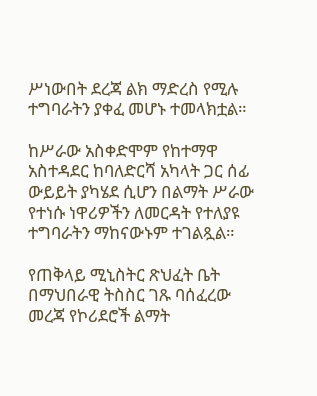ሥነውበት ደረጃ ልክ ማድረስ የሚሉ ተግባራትን ያቀፈ መሆኑ ተመላክቷል።

ከሥራው አስቀድሞም የከተማዋ አስተዳደር ከባለድርሻ አካላት ጋር ሰፊ ውይይት ያካሄደ ሲሆን በልማት ሥራው የተነሱ ነዋሪዎችን ለመርዳት የተለያዩ ተግባራትን ማከናውኑም ተገልጿል።

የጠቅላይ ሚኒስትር ጽህፈት ቤት በማህበራዊ ትስስር ገጹ ባሰፈረው መረጃ የኮሪደሮች ልማት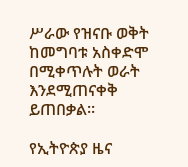ሥራው የዝናቡ ወቅት ከመግባቱ አስቀድሞ በሚቀጥሉት ወራት እንደሚጠናቀቅ ይጠበቃል።

የኢትዮጵያ ዜና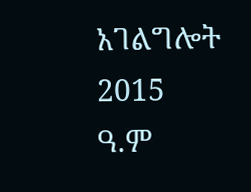አገልግሎት
2015
ዓ.ም